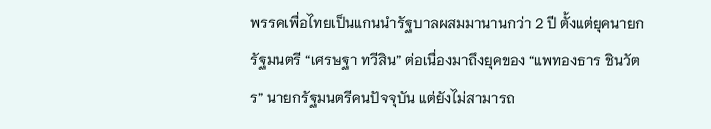พรรคเพื่อไทยเป็นแกนนำรัฐบาลผสมมานานกว่า 2 ปี ตั้งแต่ยุคนายกรัฐมนตรี “เศรษฐา ทวีสิน” ต่อเนื่องมาถึงยุคของ “แพทองธาร ชินวัตร” นายกรัฐมนตรีคนปัจจุบัน แต่ยังไม่สามารถ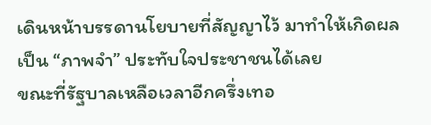เดินหน้าบรรดานโยบายที่สัญญาไว้ มาทำให้เกิดผลเป็น “ภาพจำ” ประทับใจประชาชนได้เลย
ขณะที่รัฐบาลเหลือเวลาอีกครึ่งเทอ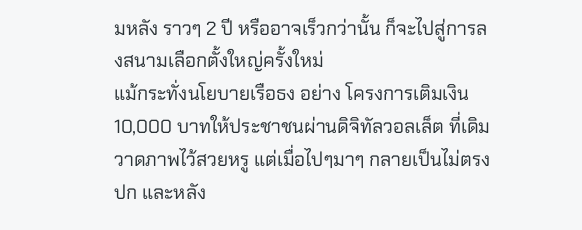มหลัง ราวๆ 2 ปี หรืออาจเร็วกว่านั้น ก็จะไปสู่การลงสนามเลือกตั้งใหญ่ครั้งใหม่
แม้กระทั่งนโยบายเรือธง อย่าง โครงการเติมเงิน 10,000 บาทให้ประชาชนผ่านดิจิทัลวอลเล็ต ที่เดิมวาดภาพไว้สวยหรู แต่เมื่อไปๆมาๆ กลายเป็นไม่ตรงปก และหลัง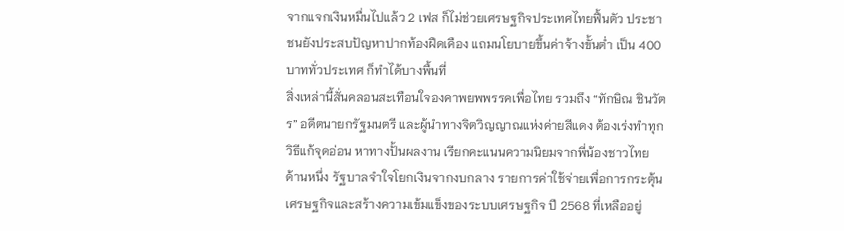จากแจกเงินหมื่นไปแล้ว 2 เฟส ก็ไม่ช่วยเศรษฐกิจประเทศไทยฟื้นตัว ประชาชนยังประสบปัญหาปากท้องฝืดเคือง แถมนโยบายขึ้นค่าจ้างขั้นต่ำ เป็น 400 บาททั่วประเทศ ก็ทำได้บางพื้นที่
สิ่งเหล่านี้สั่นคลอนสะเทือนใจองคาพยพพรรคเพื่อไทย รวมถึง “ทักษิณ ชินวัตร” อดีตนายกรัฐมนตรี และผู้นำทางจิตวิญญาณแห่งค่ายสีแดง ต้องเร่งทำทุกวิธีแก้จุดอ่อน หาทางปั้นผลงาน เรียกคะแนนความนิยมจากพี่น้องชาวไทย
ด้านหนึ่ง รัฐบาลจำใจโยกเงินจากงบกลาง รายการค่าใช้จ่ายเพื่อการกระตุ้นเศรษฐกิจและสร้างความเข้มแข็งของระบบเศรษฐกิจ ปี 2568 ที่เหลืออยู่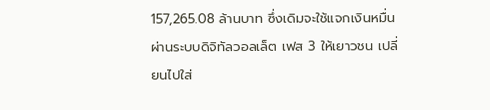157,265.08 ล้านบาท ซึ่งเดิมจะใช้แจกเงินหมื่นผ่านระบบดิจิทัลวอลเล็ต เฟส 3 ให้เยาวชน เปลี่ยนไปใส่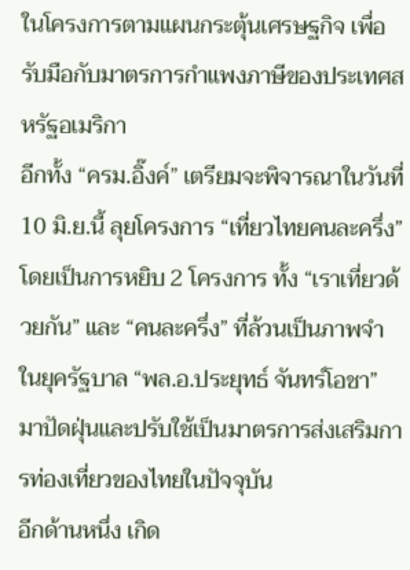ในโครงการตามแผนกระตุ้นเศรษฐกิจ เพื่อรับมือกับมาตรการกำแพงภาษีของประเทศสหรัฐอเมริกา
อีกทั้ง “ครม.อิ๊งค์” เตรียมจะพิจารณาในวันที่ 10 มิ.ย.นี้ ลุยโครงการ “เที่ยวไทยคนละครึ่ง” โดยเป็นการหยิบ 2 โครงการ ทั้ง “เราเที่ยวด้วยกัน” และ “คนละครึ่ง” ที่ล้วนเป็นภาพจำในยุครัฐบาล “พล.อ.ประยุทธ์ จันทร์โอชา” มาปัดฝุ่นและปรับใช้เป็นมาตรการส่งเสริมการท่องเที่ยวของไทยในปัจจุบัน
อีกด้านหนึ่ง เกิด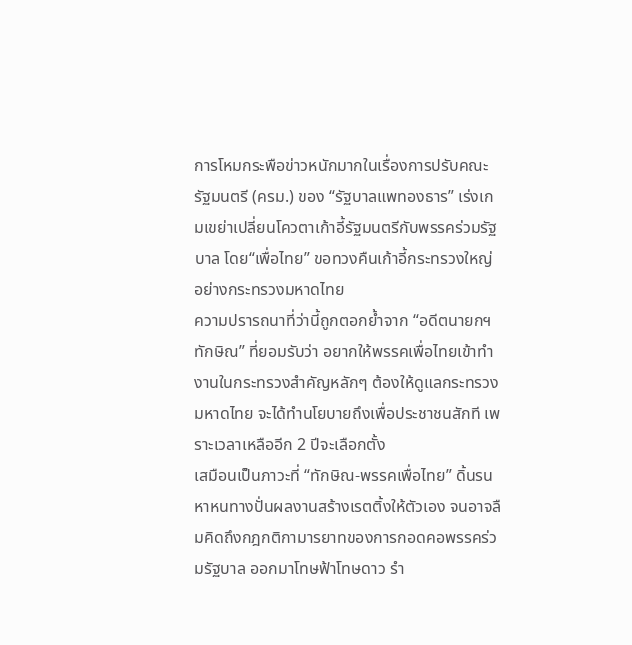การโหมกระพือข่าวหนักมากในเรื่องการปรับคณะรัฐมนตรี (ครม.) ของ “รัฐบาลแพทองธาร” เร่งเกมเขย่าเปลี่ยนโควตาเก้าอี้รัฐมนตรีกับพรรคร่วมรัฐบาล โดย“เพื่อไทย” ขอทวงคืนเก้าอี้กระทรวงใหญ่ อย่างกระทรวงมหาดไทย
ความปรารถนาที่ว่านี้ถูกตอกย้ำจาก “อดีตนายกฯทักษิณ” ที่ยอมรับว่า อยากให้พรรคเพื่อไทยเข้าทำงานในกระทรวงสำคัญหลักๆ ต้องให้ดูแลกระทรวงมหาดไทย จะได้ทำนโยบายถึงเพื่อประชาชนสักที เพราะเวลาเหลืออีก 2 ปีจะเลือกตั้ง
เสมือนเป็นภาวะที่ “ทักษิณ-พรรคเพื่อไทย” ดิ้นรนหาหนทางปั่นผลงานสร้างเรตติ้งให้ตัวเอง จนอาจลืมคิดถึงกฎกติกามารยาทของการกอดคอพรรคร่วมรัฐบาล ออกมาโทษฟ้าโทษดาว รำ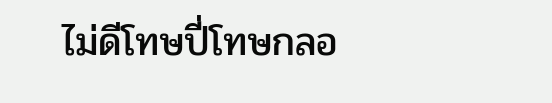ไม่ดีโทษปี่โทษกลอ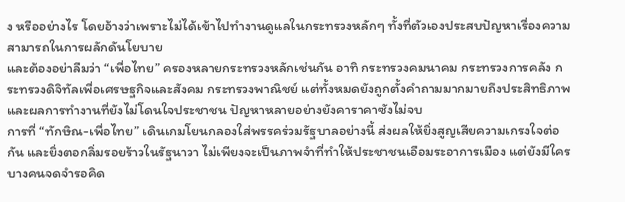ง หรืออย่างไร โดยอ้างว่าเพราะไม่ได้เข้าไปทำงานดูแลในกระทรวงหลักๆ ทั้งที่ตัวเองประสบปัญหาเรื่องความสามารถในการผลักดันโยบาย
และต้องอย่าลืมว่า “เพื่อไทย” ครองหลายกระทรวงหลักเช่นกัน อาทิ กระทรวงคมนาคม กระทรวงการคลัง กระทรวงดิจิทัลเพื่อเศรษฐกิจและสังคม กระทรวงพาณิชย์ แต่ทั้งหมดยังถูกตั้งคำถามมากมายถึงประสิทธิภาพและผลการทำงานที่ยังไม่โดนใจประชาชน ปัญหาหลายอย่างยังคาราคาซังไม่จบ
การที่ “ทักษิณ-เพื่อไทย” เดินเกมโยนกลองใส่พรรคร่วมรัฐบาลอย่างนี้ ส่งผลให้ยิ่งสูญเสียความเกรงใจต่อกัน และยิ่งตอกลิ่มรอยร้าวในรัฐนาวา ไม่เพียงจะเป็นภาพจำที่ทำให้ประชาชนเอือมระอาการเมือง แต่ยังมีใครบางคนจดจำรอคิด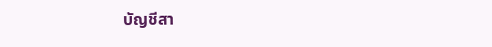บัญชีสา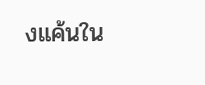งแค้นใน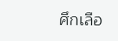ศึกเลือ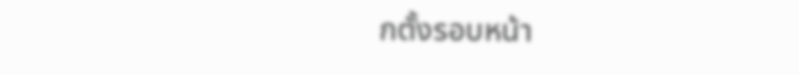กตั้งรอบหน้า